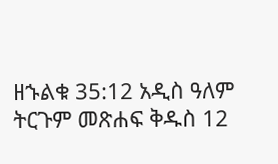ዘኁልቁ 35:12 አዲስ ዓለም ትርጉም መጽሐፍ ቅዱስ 12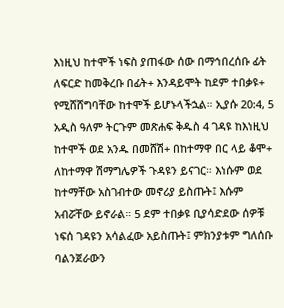እነዚህ ከተሞች ነፍስ ያጠፋው ሰው በማኅበረሰቡ ፊት ለፍርድ ከመቅረቡ በፊት+ እንዳይሞት ከደም ተበቃዩ+ የሚሸሸግባቸው ከተሞች ይሆኑላችኋል። ኢያሱ 20:4, 5 አዲስ ዓለም ትርጉም መጽሐፍ ቅዱስ 4 ገዳዩ ከእነዚህ ከተሞች ወደ አንዱ በመሸሽ+ በከተማዋ በር ላይ ቆሞ+ ለከተማዋ ሽማግሌዎች ጉዳዩን ይናገር። እነሱም ወደ ከተማቸው አስገብተው መኖሪያ ይስጡት፤ እሱም አብሯቸው ይኖራል። 5 ደም ተበቃዩ ቢያሳድደው ሰዎቹ ነፍሰ ገዳዩን አሳልፈው አይስጡት፤ ምክንያቱም ግለሰቡ ባልንጀራውን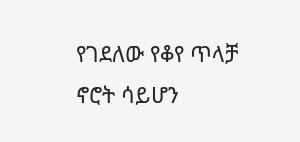የገደለው የቆየ ጥላቻ ኖሮት ሳይሆን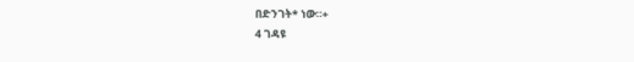በድንገት* ነው።+
4 ገዳዩ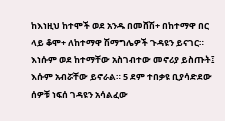ከእነዚህ ከተሞች ወደ አንዱ በመሸሽ+ በከተማዋ በር ላይ ቆሞ+ ለከተማዋ ሽማግሌዎች ጉዳዩን ይናገር። እነሱም ወደ ከተማቸው አስገብተው መኖሪያ ይስጡት፤ እሱም አብሯቸው ይኖራል። 5 ደም ተበቃዩ ቢያሳድደው ሰዎቹ ነፍሰ ገዳዩን አሳልፈው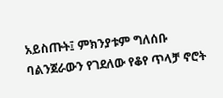አይስጡት፤ ምክንያቱም ግለሰቡ ባልንጀራውን የገደለው የቆየ ጥላቻ ኖሮት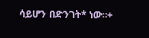ሳይሆን በድንገት* ነው።+